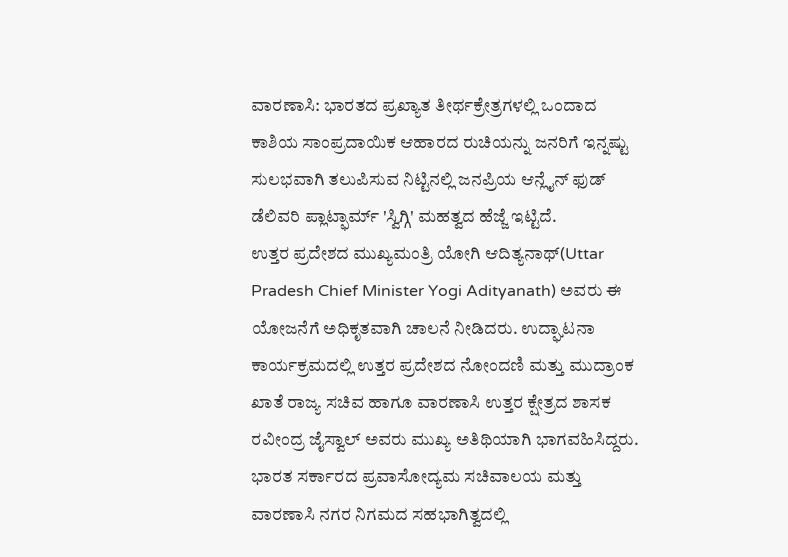ವಾರಣಾಸಿ: ಭಾರತದ ಪ್ರಖ್ಯಾತ ತೀರ್ಥಕ್ರೇತ್ರಗಳಲ್ಲಿ ಒಂದಾದ ಕಾಶಿಯ ಸಾಂಪ್ರದಾಯಿಕ ಆಹಾರದ ರುಚಿಯನ್ನು ಜನರಿಗೆ ಇನ್ನಷ್ಟು ಸುಲಭವಾಗಿ ತಲುಪಿಸುವ ನಿಟ್ಟಿನಲ್ಲಿ ಜನಪ್ರಿಯ ಆನ್ಲೈನ್ ಫುಡ್ ಡೆಲಿವರಿ ಪ್ಲಾಟ್ಫಾರ್ಮ್ 'ಸ್ವಿಗ್ಗಿ' ಮಹತ್ವದ ಹೆಜ್ಜೆ ಇಟ್ಟಿದೆ.
ಉತ್ತರ ಪ್ರದೇಶದ ಮುಖ್ಯಮಂತ್ರಿ ಯೋಗಿ ಆದಿತ್ಯನಾಥ್(Uttar Pradesh Chief Minister Yogi Adityanath) ಅವರು ಈ ಯೋಜನೆಗೆ ಅಧಿಕೃತವಾಗಿ ಚಾಲನೆ ನೀಡಿದರು. ಉದ್ಘಾಟನಾ ಕಾರ್ಯಕ್ರಮದಲ್ಲಿ ಉತ್ತರ ಪ್ರದೇಶದ ನೋಂದಣಿ ಮತ್ತು ಮುದ್ರಾಂಕ ಖಾತೆ ರಾಜ್ಯ ಸಚಿವ ಹಾಗೂ ವಾರಣಾಸಿ ಉತ್ತರ ಕ್ಷೇತ್ರದ ಶಾಸಕ ರವೀಂದ್ರ ಜೈಸ್ವಾಲ್ ಅವರು ಮುಖ್ಯ ಅತಿಥಿಯಾಗಿ ಭಾಗವಹಿಸಿದ್ದರು.
ಭಾರತ ಸರ್ಕಾರದ ಪ್ರವಾಸೋದ್ಯಮ ಸಚಿವಾಲಯ ಮತ್ತು ವಾರಣಾಸಿ ನಗರ ನಿಗಮದ ಸಹಭಾಗಿತ್ವದಲ್ಲಿ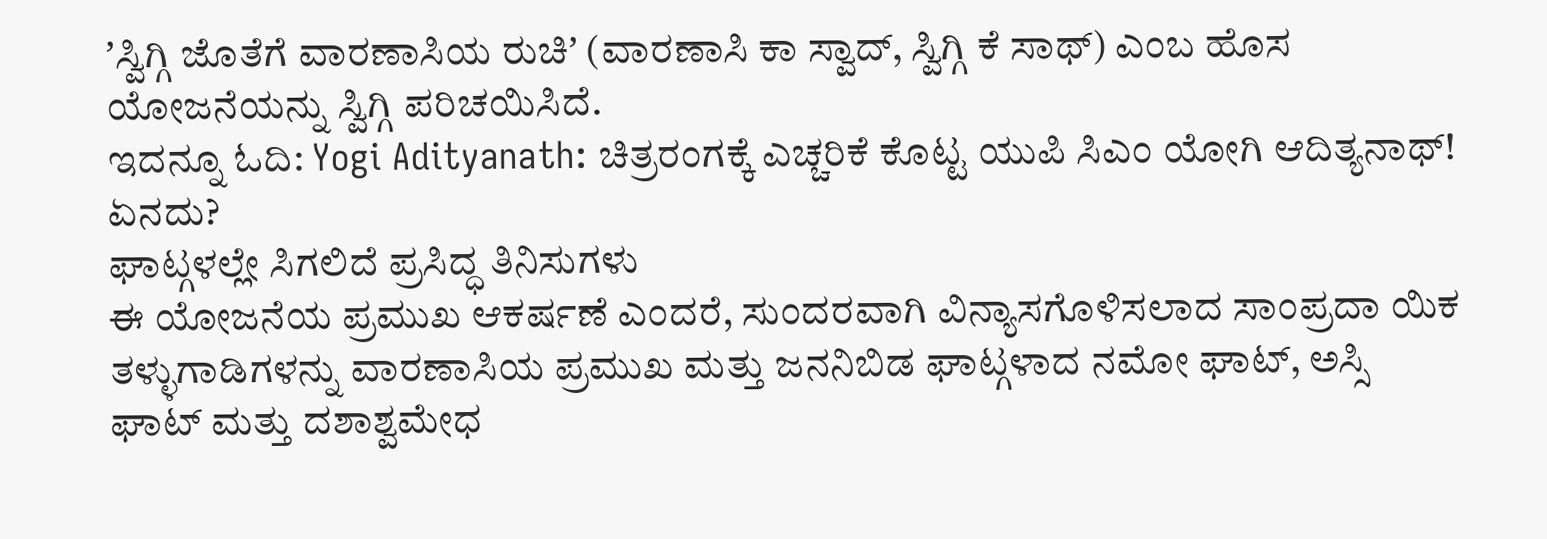ʼಸ್ವಿಗ್ಗಿ ಜೊತೆಗೆ ವಾರಣಾಸಿಯ ರುಚಿʼ (ವಾರಣಾಸಿ ಕಾ ಸ್ವಾದ್, ಸ್ವಿಗ್ಗಿ ಕೆ ಸಾಥ್) ಎಂಬ ಹೊಸ ಯೋಜನೆಯನ್ನು ಸ್ವಿಗ್ಗಿ ಪರಿಚಯಿಸಿದೆ.
ಇದನ್ನೂ ಓದಿ: Yogi Adityanath: ಚಿತ್ರರಂಗಕ್ಕೆ ಎಚ್ಚರಿಕೆ ಕೊಟ್ಟ ಯುಪಿ ಸಿಎಂ ಯೋಗಿ ಆದಿತ್ಯನಾಥ್! ಏನದು?
ಘಾಟ್ಗಳಲ್ಲೇ ಸಿಗಲಿದೆ ಪ್ರಸಿದ್ಧ ತಿನಿಸುಗಳು
ಈ ಯೋಜನೆಯ ಪ್ರಮುಖ ಆಕರ್ಷಣೆ ಎಂದರೆ, ಸುಂದರವಾಗಿ ವಿನ್ಯಾಸಗೊಳಿಸಲಾದ ಸಾಂಪ್ರದಾ ಯಿಕ ತಳ್ಳುಗಾಡಿಗಳನ್ನು ವಾರಣಾಸಿಯ ಪ್ರಮುಖ ಮತ್ತು ಜನನಿಬಿಡ ಘಾಟ್ಗಳಾದ ನಮೋ ಘಾಟ್, ಅಸ್ಸಿ ಘಾಟ್ ಮತ್ತು ದಶಾಶ್ವಮೇಧ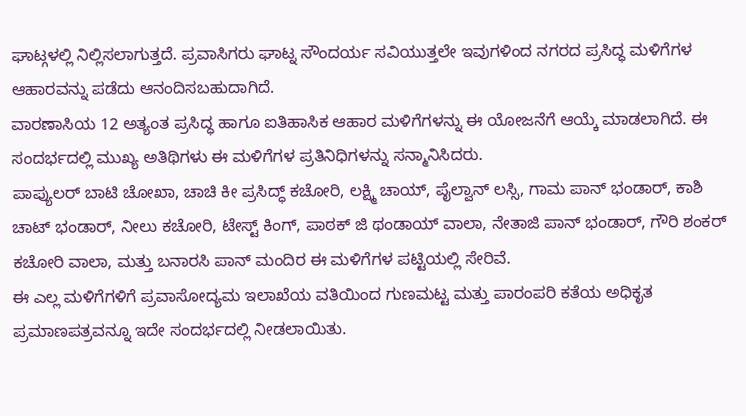ಘಾಟ್ಗಳಲ್ಲಿ ನಿಲ್ಲಿಸಲಾಗುತ್ತದೆ. ಪ್ರವಾಸಿಗರು ಘಾಟ್ನ ಸೌಂದರ್ಯ ಸವಿಯುತ್ತಲೇ ಇವುಗಳಿಂದ ನಗರದ ಪ್ರಸಿದ್ಧ ಮಳಿಗೆಗಳ ಆಹಾರವನ್ನು ಪಡೆದು ಆನಂದಿಸಬಹುದಾಗಿದೆ.
ವಾರಣಾಸಿಯ 12 ಅತ್ಯಂತ ಪ್ರಸಿದ್ಧ ಹಾಗೂ ಐತಿಹಾಸಿಕ ಆಹಾರ ಮಳಿಗೆಗಳನ್ನು ಈ ಯೋಜನೆಗೆ ಆಯ್ಕೆ ಮಾಡಲಾಗಿದೆ. ಈ ಸಂದರ್ಭದಲ್ಲಿ ಮುಖ್ಯ ಅತಿಥಿಗಳು ಈ ಮಳಿಗೆಗಳ ಪ್ರತಿನಿಧಿಗಳನ್ನು ಸನ್ಮಾನಿಸಿದರು.
ಪಾಪ್ಯುಲರ್ ಬಾಟಿ ಚೋಖಾ, ಚಾಚಿ ಕೀ ಪ್ರಸಿದ್ಧ್ ಕಚೋರಿ, ಲಕ್ಷ್ಮಿ ಚಾಯ್, ಪೈಲ್ವಾನ್ ಲಸ್ಸಿ, ಗಾಮ ಪಾನ್ ಭಂಡಾರ್, ಕಾಶಿ ಚಾಟ್ ಭಂಡಾರ್, ನೀಲು ಕಚೋರಿ, ಟೇಸ್ಟ್ ಕಿಂಗ್, ಪಾಠಕ್ ಜಿ ಥಂಡಾಯ್ ವಾಲಾ, ನೇತಾಜಿ ಪಾನ್ ಭಂಡಾರ್, ಗೌರಿ ಶಂಕರ್ ಕಚೋರಿ ವಾಲಾ, ಮತ್ತು ಬನಾರಸಿ ಪಾನ್ ಮಂದಿರ ಈ ಮಳಿಗೆಗಳ ಪಟ್ಟಿಯಲ್ಲಿ ಸೇರಿವೆ.
ಈ ಎಲ್ಲ ಮಳಿಗೆಗಳಿಗೆ ಪ್ರವಾಸೋದ್ಯಮ ಇಲಾಖೆಯ ವತಿಯಿಂದ ಗುಣಮಟ್ಟ ಮತ್ತು ಪಾರಂಪರಿ ಕತೆಯ ಅಧಿಕೃತ ಪ್ರಮಾಣಪತ್ರವನ್ನೂ ಇದೇ ಸಂದರ್ಭದಲ್ಲಿ ನೀಡಲಾಯಿತು.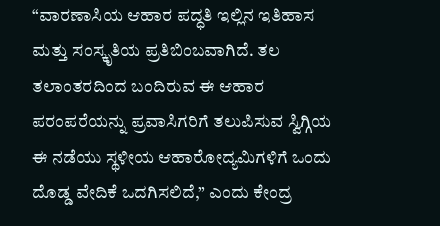“ವಾರಣಾಸಿಯ ಆಹಾರ ಪದ್ಧತಿ ಇಲ್ಲಿನ ಇತಿಹಾಸ ಮತ್ತು ಸಂಸ್ಕೃತಿಯ ಪ್ರತಿಬಿಂಬವಾಗಿದೆ. ತಲ ತಲಾಂತರದಿಂದ ಬಂದಿರುವ ಈ ಆಹಾರ ಪರಂಪರೆಯನ್ನು ಪ್ರವಾಸಿಗರಿಗೆ ತಲುಪಿಸುವ ಸ್ವಿಗ್ಗಿಯ ಈ ನಡೆಯು ಸ್ಥಳೀಯ ಆಹಾರೋದ್ಯಮಿಗಳಿಗೆ ಒಂದು ದೊಡ್ಡ ವೇದಿಕೆ ಒದಗಿಸಲಿದೆ,” ಎಂದು ಕೇಂದ್ರ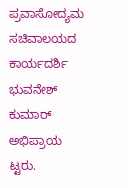ಪ್ರವಾಸೋದ್ಯಮ ಸಚಿವಾಲಯದ ಕಾರ್ಯದರ್ಶಿ ಭುವನೇಶ್ ಕುಮಾರ್ ಅಭಿಪ್ರಾಯ ಟ್ಟರು.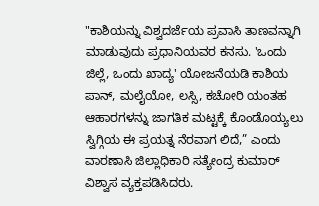"ಕಾಶಿಯನ್ನು ವಿಶ್ವದರ್ಜೆಯ ಪ್ರವಾಸಿ ತಾಣವನ್ನಾಗಿ ಮಾಡುವುದು ಪ್ರಧಾನಿಯವರ ಕನಸು. 'ಒಂದು ಜಿಲ್ಲೆ, ಒಂದು ಖಾದ್ಯ' ಯೋಜನೆಯಡಿ ಕಾಶಿಯ ಪಾನ್, ಮಲೈಯೋ, ಲಸ್ಸಿ, ಕಚೋರಿ ಯಂತಹ ಆಹಾರಗಳನ್ನು ಜಾಗತಿಕ ಮಟ್ಟಕ್ಕೆ ಕೊಂಡೊಯ್ಯಲು ಸ್ವಿಗ್ಗಿಯ ಈ ಪ್ರಯತ್ನ ನೆರವಾಗ ಲಿದೆ,” ಎಂದು ವಾರಣಾಸಿ ಜಿಲ್ಲಾಧಿಕಾರಿ ಸತ್ಯೇಂದ್ರ ಕುಮಾರ್ ವಿಶ್ವಾಸ ವ್ಯಕ್ತಪಡಿಸಿದರು.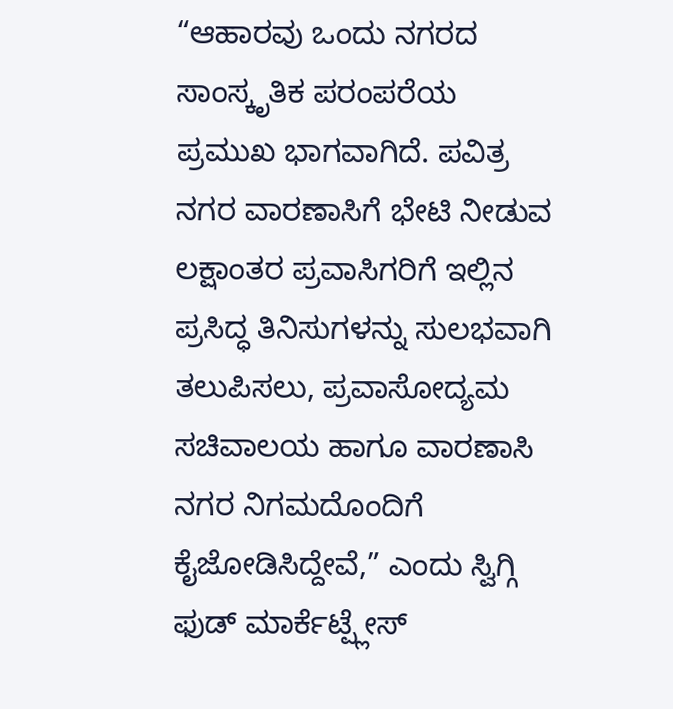“ಆಹಾರವು ಒಂದು ನಗರದ ಸಾಂಸ್ಕೃತಿಕ ಪರಂಪರೆಯ ಪ್ರಮುಖ ಭಾಗವಾಗಿದೆ. ಪವಿತ್ರ ನಗರ ವಾರಣಾಸಿಗೆ ಭೇಟಿ ನೀಡುವ ಲಕ್ಷಾಂತರ ಪ್ರವಾಸಿಗರಿಗೆ ಇಲ್ಲಿನ ಪ್ರಸಿದ್ಧ ತಿನಿಸುಗಳನ್ನು ಸುಲಭವಾಗಿ ತಲುಪಿಸಲು, ಪ್ರವಾಸೋದ್ಯಮ ಸಚಿವಾಲಯ ಹಾಗೂ ವಾರಣಾಸಿ ನಗರ ನಿಗಮದೊಂದಿಗೆ ಕೈಜೋಡಿಸಿದ್ದೇವೆ,” ಎಂದು ಸ್ವಿಗ್ಗಿ ಫುಡ್ ಮಾರ್ಕೆಟ್ಪ್ಲೇಸ್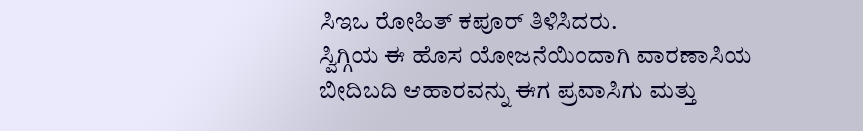ಸಿಇಒ ರೋಹಿತ್ ಕಪೂರ್ ತಿಳಿಸಿದರು.
ಸ್ವಿಗ್ಗಿಯ ಈ ಹೊಸ ಯೋಜನೆಯಿಂದಾಗಿ ವಾರಣಾಸಿಯ ಬೀದಿಬದಿ ಆಹಾರವನ್ನು ಈಗ ಪ್ರವಾಸಿಗು ಮತ್ತು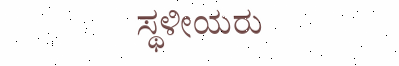ಸ್ಥಳೀಯರು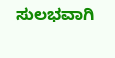ಸುಲಭವಾಗಿ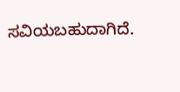ಸವಿಯಬಹುದಾಗಿದೆ.